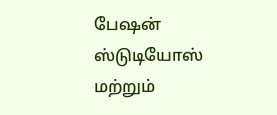பேஷன் ஸ்டுடியோஸ் மற்றும்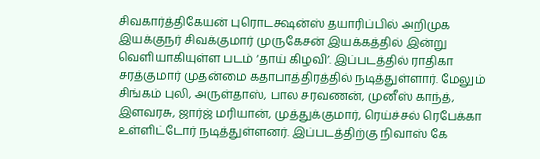சிவகார்த்திகேயன் புரொடக்ஷன்ஸ் தயாரிப்பில் அறிமுக இயக்குநர் சிவக்குமார் முருகேசன் இயக்கத்தில் இன்று வெளியாகியுள்ள படம் ‘தாய் கிழவி’. இப்படத்தில் ராதிகா சரத்குமார் முதன்மை கதாபாத்திரத்தில் நடித்துள்ளார். மேலும் சிங்கம் புலி, அருள்தாஸ், பால சரவணன், முனீஸ் காந்த், இளவரசு, ஜார்ஜ் மரியான், முத்துக்குமார், ரெய்ச்சல் ரெபேக்கா உள்ளிட்டோர் நடித்துள்ளனர். இப்படத்திற்கு நிவாஸ் கே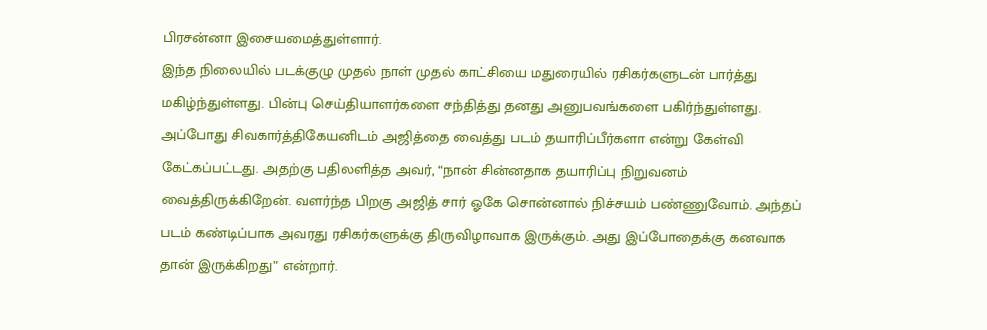பிரசன்னா இசையமைத்துள்ளார்.
இந்த நிலையில் படக்குழு முதல் நாள் முதல் காட்சியை மதுரையில் ரசிகர்களுடன் பார்த்து மகிழ்ந்துள்ளது. பின்பு செய்தியாளர்களை சந்தித்து தனது அனுபவங்களை பகிர்ந்துள்ளது. அப்போது சிவகார்த்திகேயனிடம் அஜித்தை வைத்து படம் தயாரிப்பீர்களா என்று கேள்வி கேட்கப்பட்டது. அதற்கு பதிலளித்த அவர், “நான் சின்னதாக தயாரிப்பு நிறுவனம் வைத்திருக்கிறேன். வளர்ந்த பிறகு அஜித் சார் ஓகே சொன்னால் நிச்சயம் பண்ணுவோம். அந்தப் படம் கண்டிப்பாக அவரது ரசிகர்களுக்கு திருவிழாவாக இருக்கும். அது இப்போதைக்கு கனவாக தான் இருக்கிறது” என்றார்.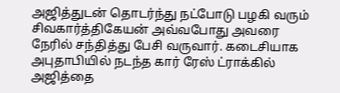அஜித்துடன் தொடர்ந்து நட்போடு பழகி வரும் சிவகார்த்திகேயன் அவ்வபோது அவரை நேரில் சந்தித்து பேசி வருவார். கடைசியாக அபுதாபியில் நடந்த கார் ரேஸ் ட்ராக்கில் அஜித்தை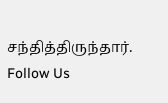சந்தித்திருந்தார்.
Follow Us